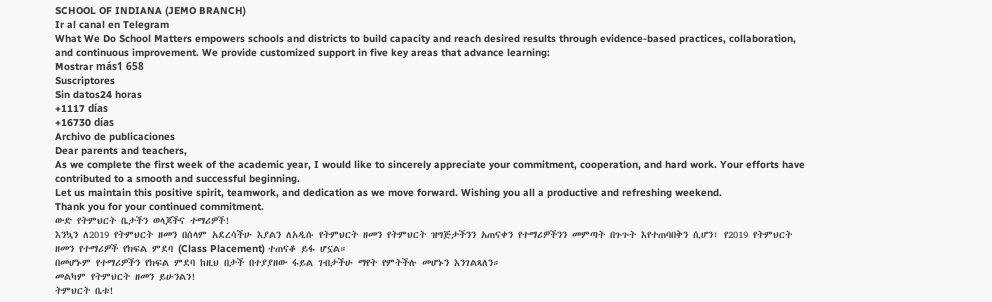SCHOOL OF INDIANA (JEMO BRANCH)
Ir al canal en Telegram
What We Do School Matters empowers schools and districts to build capacity and reach desired results through evidence-based practices, collaboration, and continuous improvement. We provide customized support in five key areas that advance learning:
Mostrar más1 658
Suscriptores
Sin datos24 horas
+1117 días
+16730 días
Archivo de publicaciones
Dear parents and teachers,
As we complete the first week of the academic year, I would like to sincerely appreciate your commitment, cooperation, and hard work. Your efforts have contributed to a smooth and successful beginning.
Let us maintain this positive spirit, teamwork, and dedication as we move forward. Wishing you all a productive and refreshing weekend.
Thank you for your continued commitment.
ውድ የትምህርት ቤታችን ወላጆችና ተማሪዎች!
እንኳን ለ2019 የትምህርት ዘመን በሰላም አደረሳችሁ እያልን ለአዲሱ የትምህርት ዘመን የትምህርት ዝግጅታችንን አጠናቀን የተማሪዎችንን መምጣት በጉጉት እየተጠባበቅን ሲሆን፣ የ2019 የትምህርት ዘመን የተማሪዎች የክፍል ምደባ (Class Placement) ተጠናቆ ይፋ ሆኗል።
በመሆኑም የተማሪዎችን የክፍል ምደባ ከዚህ በታች በተያያዘው ፋይል ገብታችሁ ማየት የምትችሉ መሆኑን እንገልጻለን።
መልካም የትምህርት ዘመን ይሁንልን!
ትምህርት ቤቱ!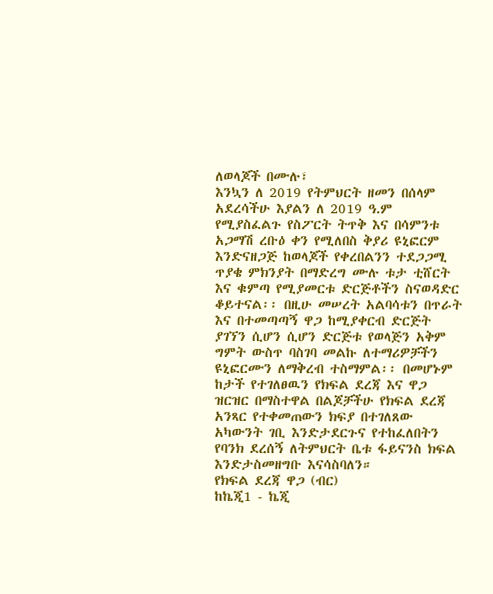ለወላጆች በሙሉ፣
እንኳን ለ 2019 የትምህርት ዘመን በሰላም አደረሳችሁ እያልን ለ 2019 ዓ.ም የሚያስፈልጉ የስፖርት ትጥቅ እና በሳምንቱ አጋማሽ ረቡዕ ቀን የሚለበስ ቅያሪ ዩኒፎርም እንድናዘጋጅ ከወላጆች የቀረበልንን ተደጋጋሚ ጥያቄ ምክንያት በማድረግ ሙሉ ቱታ ቲሸርት እና ቁምጣ የሚያመርቱ ድርጅቶችን ስናወዳድር ቆይተናል፡፡ በዚሁ መሠረት አልባሳቱን በጥራት እና በተመጣጣኝ ዋጋ ከሚያቀርብ ድርጅት ያገኘን ሲሆን ሲሆን ድርጅቱ የወላጅን አቅም ግምት ውስጥ ባስገባ መልኩ ለተማሪዎቻችን ዩኒፎርሙን ለማቅረብ ተስማምል፡፡ በመሆኑም ከታች የተገለፀዉን የክፍል ደረጃ እና ዋጋ ዝርዝር በማስተዋል በልጆቻችሁ የክፍል ደረጃ አንጻር የተቀመጠውን ክፍያ በተገለጸው አካውንት ገቢ እንድታደርጉና የተከፈለበትን የባንክ ደረሰኝ ለትምህርት ቤቱ ፋይናንስ ክፍል እንድታስመዘግቡ እናሳስባለን።
የክፍል ደረጃ ዋጋ (ብር)
ከኬጂ1 - ኬጂ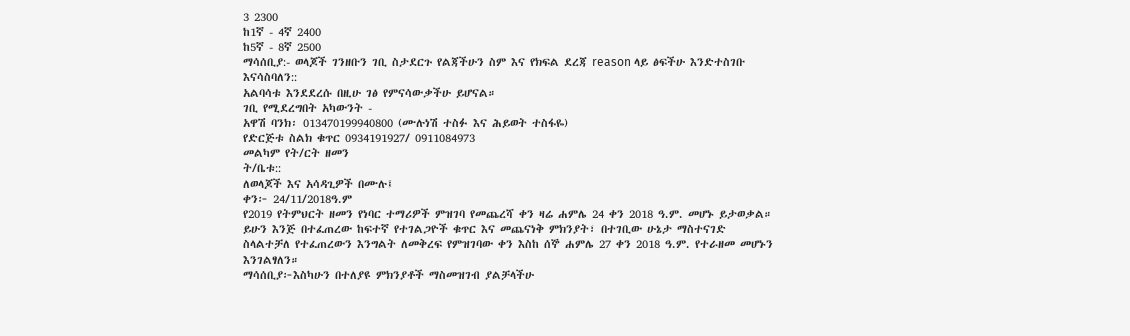3 2300
ከ1ኛ - 4ኛ 2400
ከ5ኛ - 8ኛ 2500
ማሳሰቢያ:- ወላጆች ገንዘቡን ገቢ ስታደርጉ የልጃችሁን ስም እና የክፍል ደረጃ reason ላይ ፅፍችሁ እንድተስገቡ እናሳስባለን::
አልባሳቱ እንደደረሱ በዚሁ ገፅ የምናሳውቃችሁ ይሆናል።
ገቢ የሚደረግበት አካውንት -
አዋሽ ባንክ፡ 013470199940800 (ሙሉነሽ ተስፉ እና ሕይወት ተስፋዬ)
የድርጅቱ ስልክ ቁጥር 0934191927/ 0911084973
መልካም የት/ርት ዘመን
ት/ቤቱ::
ለወላጆች እና አሳዳጊዎች በሙሉ፤
ቀን፦ 24/11/2018ዓ.ም
የ2019 የትምህርት ዘመን የነባር ተማሪዎች ምዝገባ የመጨረሻ ቀን ዛሬ ሐምሌ 24 ቀን 2018 ዓ.ም. መሆኑ ይታወቃል። ይሁን እንጅ በተፈጠረው ከፍተኛ የተገልጋዮች ቁጥር እና መጨናነቅ ምክንያት፣ በተገቢው ሁኔታ ማስተናገድ ስላልተቻለ የተፈጠረውን እንግልት ለመቅረፍ የምዝገባው ቀን እስከ ሰኞ ሐምሌ 27 ቀን 2018 ዓ.ም. የተራዘመ መሆኑን እንገልፃለን።
ማሳሰቢያ፦እስካሁን በተለያዩ ምክንያቶች ማስመዝገብ ያልቻላችሁ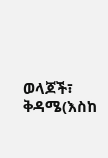ወላጆች፣ ቅዳሜ(እስከ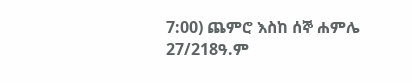7:00) ጨምሮ እስከ ሰኞ ሐምሌ 27/218ዓ.ም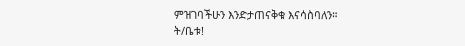ምዝገባችሁን እንድታጠናቅቁ እናሳስባለን።
ት/ቤቱ!